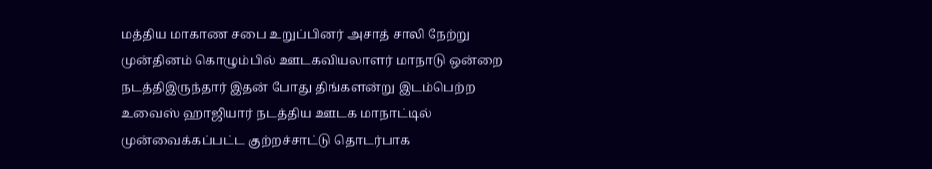மத்திய மாகாண சபை உறுப்பினர் அசாத் சாலி நேற்று முன்தினம் கொழும்பில் ஊடகவியலாளர் மாநாடு ஒன்றை நடத்திஇருந்தார் இதன் போது திங்களன்று இடம்பெற்ற உவைஸ் ஹாஜியார் நடத்திய ஊடக மாநாட்டில் முன்வைக்கப்பட்ட குற்றச்சாட்டு தொடர்பாக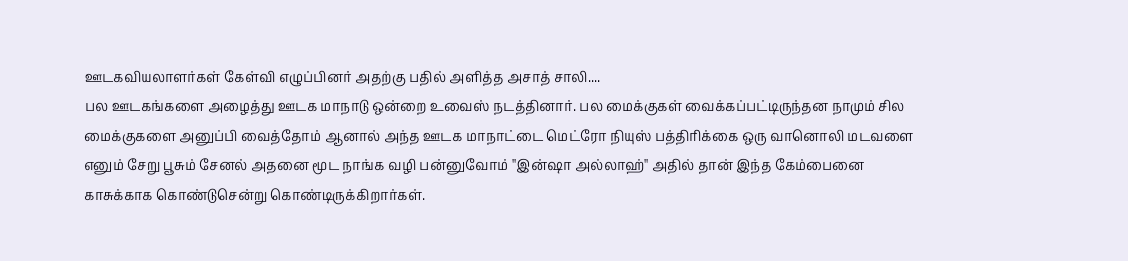ஊடகவியலாளர்கள் கேள்வி எழுப்பினர் அதற்கு பதில் அளித்த அசாத் சாலி....
பல ஊடகங்களை அழைத்து ஊடக மாநாடு ஒன்றை உவைஸ் நடத்தினார். பல மைக்குகள் வைக்கப்பட்டிருந்தன நாமும் சில மைக்குகளை அனுப்பி வைத்தோம் ஆனால் அந்த ஊடக மாநாட்டை மெட்ரோ நியுஸ் பத்திரிக்கை ஒரு வானொலி மடவளை எனும் சேறு பூசும் சேனல் அதனை மூட நாங்க வழி பன்னுவோம் ''இன்ஷா அல்லாஹ்'' அதில் தான் இந்த கேம்பைனை காசுக்காக கொண்டுசென்று கொண்டிருக்கிறார்கள்.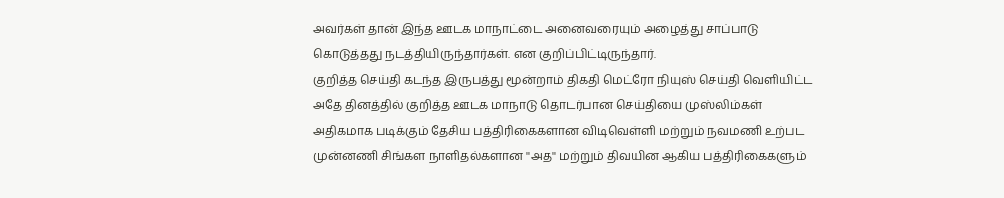அவர்கள் தான் இந்த ஊடக மாநாட்டை அனைவரையும் அழைத்து சாப்பாடு கொடுத்தது நடத்தியிருந்தார்கள். என குறிப்பிட்டிருந்தார்.
குறித்த செய்தி கடந்த இருபத்து மூன்றாம் திகதி மெட்ரோ நியுஸ் செய்தி வெளியிட்ட அதே தினத்தில் குறித்த ஊடக மாநாடு தொடர்பான செய்தியை முஸ்லிம்கள் அதிகமாக படிக்கும் தேசிய பத்திரிகைகளான விடிவெள்ளி மற்றும் நவமணி உற்பட முன்னணி சிங்கள நாளிதல்களான ''அத'' மற்றும் திவயின ஆகிய பத்திரிகைகளும்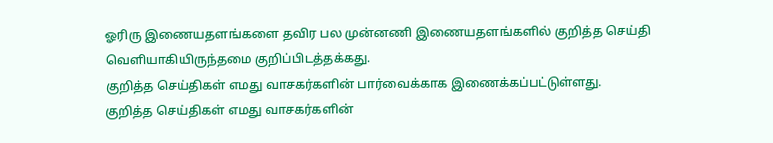ஓரிரு இணையதளங்களை தவிர பல முன்னணி இணையதளங்களில் குறித்த செய்தி வெளியாகியிருந்தமை குறிப்பிடத்தக்கது.
குறித்த செய்திகள் எமது வாசகர்களின் பார்வைக்காக இணைக்கப்பட்டுள்ளது.
குறித்த செய்திகள் எமது வாசகர்களின்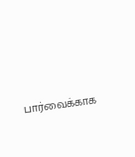பார்வைக்காக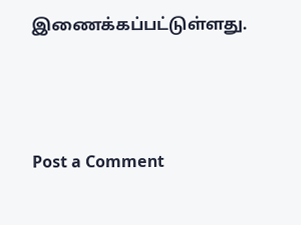இணைக்கப்பட்டுள்ளது.




Post a Comment